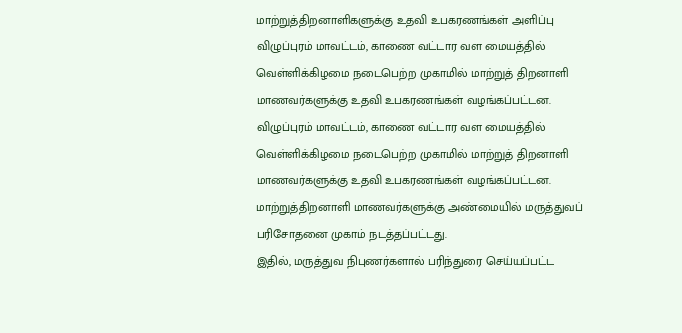மாற்றுத்திறனாளிகளுக்கு உதவி உபகரணங்கள் அளிப்பு
விழுப்புரம் மாவட்டம், காணை வட்டார வள மையத்தில் வெள்ளிக்கிழமை நடைபெற்ற முகாமில் மாற்றுத் திறனாளி மாணவர்களுக்கு உதவி உபகரணங்கள் வழங்கப்பட்டன.
விழுப்புரம் மாவட்டம், காணை வட்டார வள மையத்தில் வெள்ளிக்கிழமை நடைபெற்ற முகாமில் மாற்றுத் திறனாளி மாணவர்களுக்கு உதவி உபகரணங்கள் வழங்கப்பட்டன.
மாற்றுத்திறனாளி மாணவர்களுக்கு அண்மையில் மருத்துவப் பரிசோதனை முகாம் நடத்தப்பட்டது.
இதில், மருத்துவ நிபுணர்களால் பரிந்துரை செய்யப்பட்ட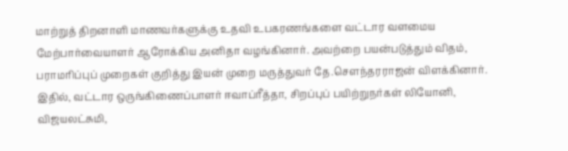மாற்றுத் திறனாளி மாணவர்களுக்கு உதவி உபகரணங்களை வட்டார வளமைய மேற்பார்வையாளர் ஆரோக்கிய அனிதா வழங்கினார். அவற்றை பயன்படுத்தும் விதம், பராமரிப்புப் முறைகள் குறித்து இயன் முறை மருத்துவர் தே.சௌந்தரராஜன் விளக்கினார்.
இதில், வட்டார ஒருங்கிணைப்பாளர் ஈவாப்ரீத்தா, சிறப்புப் பயிற்றுநர்கள் லியோனி, விஜயலட்சுமி,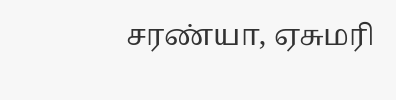சரண்யா, ஏசுமரி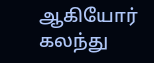ஆகியோர் கலந்து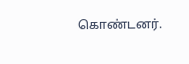கொண்டனர்.